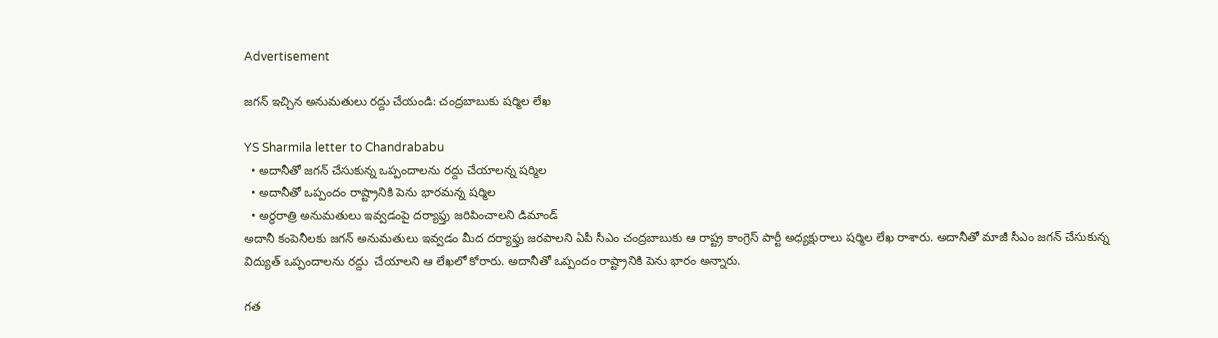Advertisement

జగన్ ఇచ్చిన అనుమతులు రద్దు చేయండి: చంద్రబాబుకు షర్మిల లేఖ

YS Sharmila letter to Chandrababu
  • అదానీతో జగన్ చేసుకున్న ఒప్పందాలను రద్దు చేయాలన్న షర్మిల
  • అదానీతో ఒప్పందం రాష్ట్రానికి పెను భారమన్న షర్మిల
  • అర్ధరాత్రి అనుమతులు ఇవ్వడంపై దర్యాఫ్తు జరిపించాలని డిమాండ్
అదానీ కంపెనీలకు జగన్ అనుమతులు ఇవ్వడం మీద దర్యాఫ్తు జరపాలని ఏపీ సీఎం చంద్రబాబుకు ఆ రాష్ట్ర కాంగ్రెస్ పార్టీ అధ్యక్షురాలు షర్మిల లేఖ రాశారు. అదానీతో మాజీ సీఎం జగన్ చేసుకున్న విద్యుత్ ఒప్పందాలను రద్దు  చేయాలని ఆ లేఖలో కోరారు. అదానీతో ఒప్పందం రాష్ట్రానికి పెను భారం అన్నారు.

గత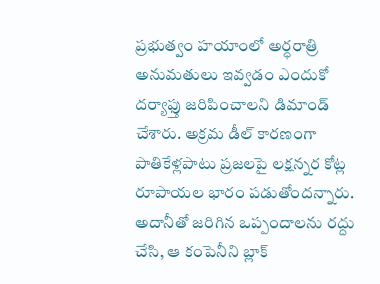ప్రభుత్వం హయాంలో అర్ధరాత్రి అనుమతులు ఇవ్వడం ఎందుకో దర్యాఫ్తు జరిపించాలని డిమాండ్ చేశారు. అక్రమ డీల్ కారణంగా పాతికేళ్లపాటు ప్రజలపై లక్షన్నర కోట్ల రూపాయల భారం పడుతోందన్నారు. అదానీతో జరిగిన ఒప్పందాలను రద్దు చేసి, ఆ కంపెనీని బ్లాక్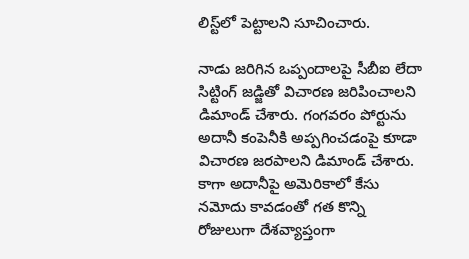లిస్ట్‌లో పెట్టాలని సూచించారు.

నాడు జరిగిన ఒప్పందాలపై సీబీఐ లేదా సిట్టింగ్ జడ్జితో విచారణ జరిపించాలని డిమాండ్ చేశారు. గంగవరం పోర్టును అదానీ కంపెనీకి అప్పగించడంపై కూడా విచారణ జరపాలని డిమాండ్ చేశారు. కాగా అదానీపై అమెరికాలో కేసు నమోదు కావడంతో గత కొన్ని రోజులుగా దేశవ్యాప్తంగా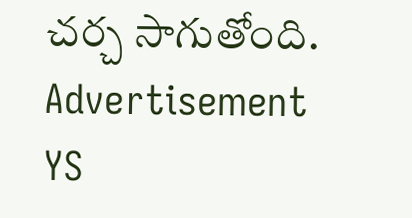చర్చ సాగుతోంది.
Advertisement
YS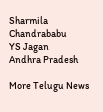Sharmila
Chandrababu
YS Jagan
Andhra Pradesh

More Telugu News